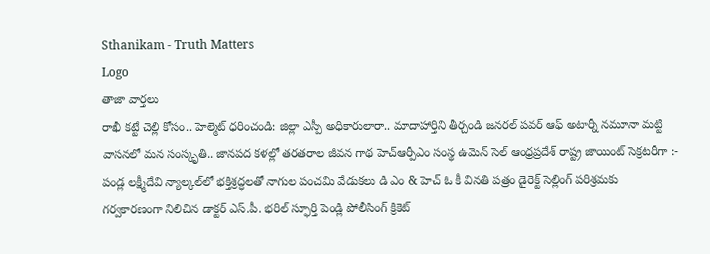Sthanikam - Truth Matters
Logo
తాజా వార్తలు
రాఖీ కట్టే చెల్లి కోసం.. హెల్మెట్‌ ధరించండి: జిల్లా ఎస్పీ అధికారులారా.. మాదాహార్తిని తీర్చండి జనరల్ పవర్ ఆఫ్ అటార్నీ నమూనా మట్టి వాసనలో మన సంస్కృతి.. జానపద కళల్లో తరతరాల జీవన గాథ హెచ్ఆర్పీఎం సంస్థ ఉమెన్ సెల్ ఆంధ్రప్రదేశ్ రాష్ట్ర జాయింట్ సెక్రటరీగా :- పండ్ల లక్ష్మీదేవి న్యాల్కల్‌లో భక్తిశ్రద్ధలతో నాగుల పంచమి వేడుకలు డి ఎం & హెచ్ ఓ కీ వినతి పత్రం డైరెక్ట్ సెల్లింగ్ పరిశ్రమకు గర్వకారణంగా నిలిచిన డాక్టర్ ఎస్.పీ. భరిల్ స్ఫూర్తి పెండ్లి పోలీసింగ్ క్రికెట్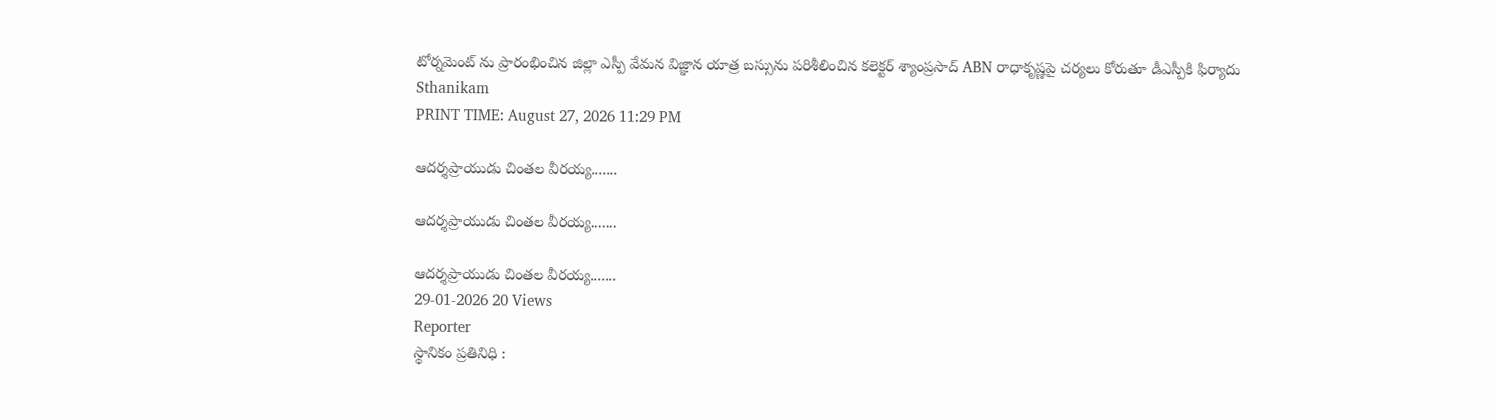టోర్నమెంట్ ను ప్రారంభించిన జిల్లా ఎస్పీ వేమన విజ్ఞాన యాత్ర బస్సును పరిశీలించిన కలెక్టర్ శ్యాంప్రసాద్ ABN రాధాకృష్ణపై చర్యలు కోరుతూ డీఎస్పీకి ఫిర్యాదు
Sthanikam
PRINT TIME: August 27, 2026 11:29 PM

ఆదర్శప్రాయుడు చింతల వీరయ్య.......

ఆదర్శప్రాయుడు చింతల వీరయ్య.......

ఆదర్శప్రాయుడు చింతల వీరయ్య.......
29-01-2026 20 Views
Reporter
స్థానికం ప్రతినిధి :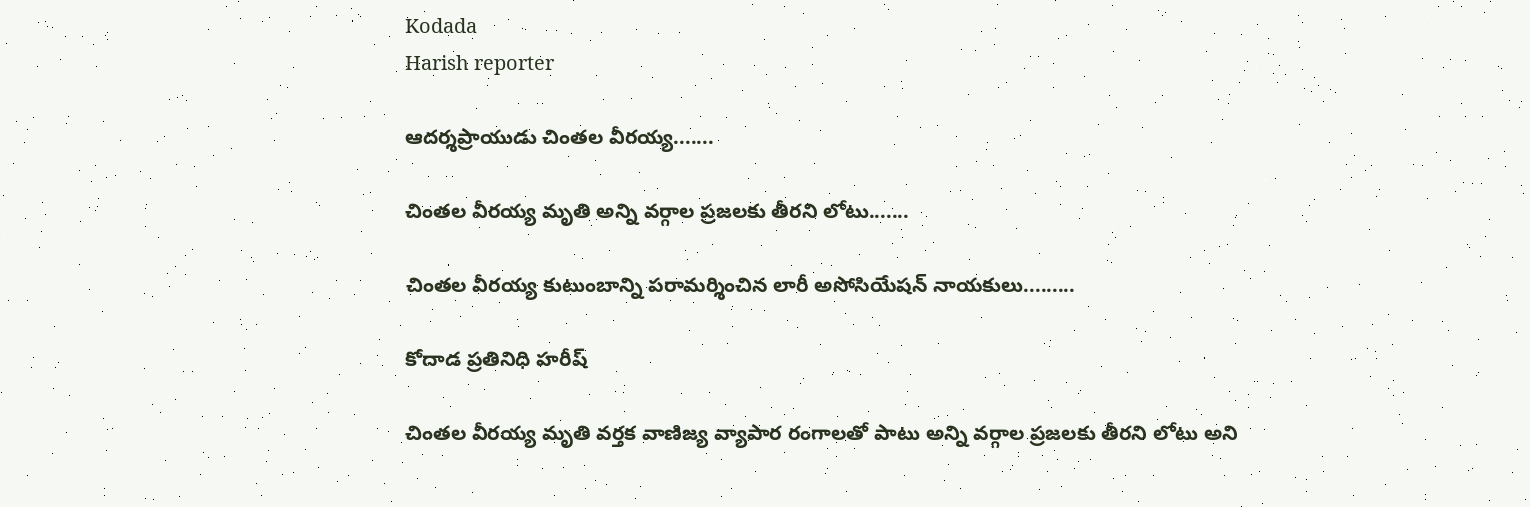Kodada
Harish reporter

ఆదర్శప్రాయుడు చింతల వీరయ్య.......

చింతల వీరయ్య మృతి అన్ని వర్గాల ప్రజలకు తీరని లోటు.......

చింతల వీరయ్య కుటుంబాన్ని పరామర్శించిన లారీ అసోసియేషన్ నాయకులు.........

కోదాడ ప్రతినిధి హరీష్

చింతల వీరయ్య మృతి వర్తక వాణిజ్య వ్యాపార రంగాలతో పాటు అన్ని వర్గాల ప్రజలకు తీరని లోటు అని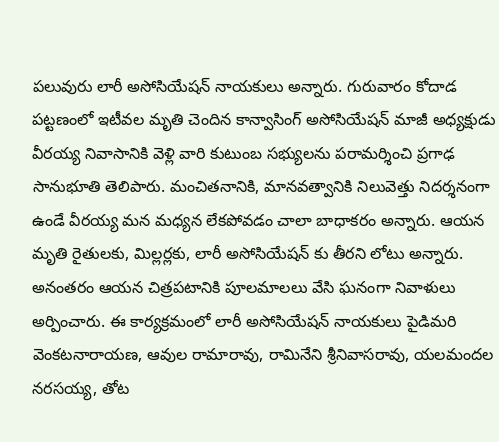పలువురు లారీ అసోసియేషన్ నాయకులు అన్నారు. గురువారం కోదాడ పట్టణంలో ఇటీవల మృతి చెందిన కాన్వాసింగ్ అసోసియేషన్ మాజీ అధ్యక్షుడు వీరయ్య నివాసానికి వెళ్లి వారి కుటుంబ సభ్యులను పరామర్శించి ప్రగాఢ సానుభూతి తెలిపారు. మంచితనానికి, మానవత్వానికి నిలువెత్తు నిదర్శనంగా ఉండే వీరయ్య మన మధ్యన లేకపోవడం చాలా బాధాకరం అన్నారు. ఆయన మృతి రైతులకు, మిల్లర్లకు, లారీ అసోసియేషన్ కు తీరని లోటు అన్నారు. అనంతరం ఆయన చిత్రపటానికి పూలమాలలు వేసి ఘనంగా నివాళులు అర్పించారు. ఈ కార్యక్రమంలో లారీ అసోసియేషన్ నాయకులు పైడిమరి వెంకటనారాయణ, ఆవుల రామారావు, రామినేని శ్రీనివాసరావు, యలమందల నరసయ్య, తోట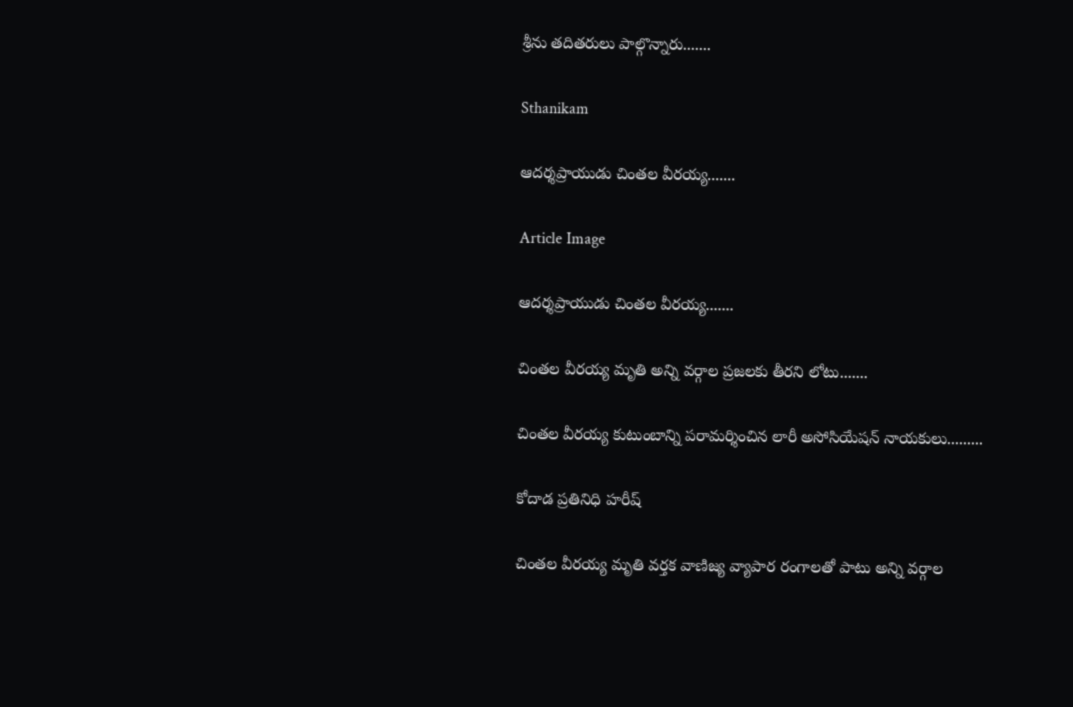శ్రీను తదితరులు పాల్గొన్నారు.......

Sthanikam

ఆదర్శప్రాయుడు చింతల వీరయ్య.......

Article Image

ఆదర్శప్రాయుడు చింతల వీరయ్య.......

చింతల వీరయ్య మృతి అన్ని వర్గాల ప్రజలకు తీరని లోటు.......

చింతల వీరయ్య కుటుంబాన్ని పరామర్శించిన లారీ అసోసియేషన్ నాయకులు.........

కోదాడ ప్రతినిధి హరీష్

చింతల వీరయ్య మృతి వర్తక వాణిజ్య వ్యాపార రంగాలతో పాటు అన్ని వర్గాల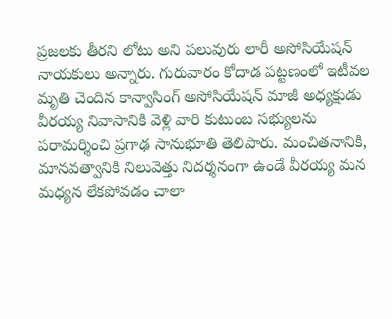ప్రజలకు తీరని లోటు అని పలువురు లారీ అసోసియేషన్ నాయకులు అన్నారు. గురువారం కోదాడ పట్టణంలో ఇటీవల మృతి చెందిన కాన్వాసింగ్ అసోసియేషన్ మాజీ అధ్యక్షుడు వీరయ్య నివాసానికి వెళ్లి వారి కుటుంబ సభ్యులను పరామర్శించి ప్రగాఢ సానుభూతి తెలిపారు. మంచితనానికి, మానవత్వానికి నిలువెత్తు నిదర్శనంగా ఉండే వీరయ్య మన మధ్యన లేకపోవడం చాలా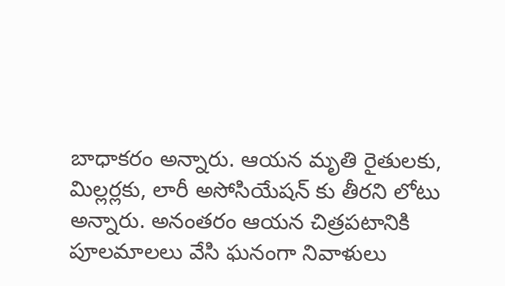బాధాకరం అన్నారు. ఆయన మృతి రైతులకు, మిల్లర్లకు, లారీ అసోసియేషన్ కు తీరని లోటు అన్నారు. అనంతరం ఆయన చిత్రపటానికి పూలమాలలు వేసి ఘనంగా నివాళులు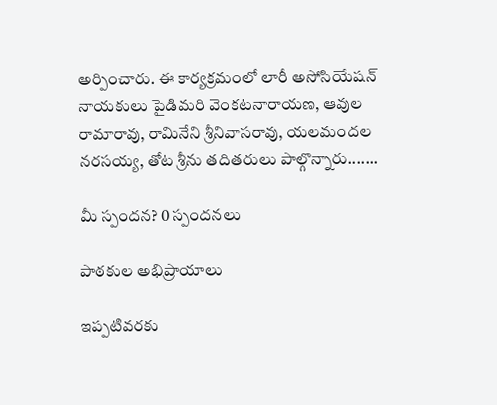అర్పించారు. ఈ కార్యక్రమంలో లారీ అసోసియేషన్ నాయకులు పైడిమరి వెంకటనారాయణ, ఆవుల రామారావు, రామినేని శ్రీనివాసరావు, యలమందల నరసయ్య, తోట శ్రీను తదితరులు పాల్గొన్నారు.......

మీ స్పందన? 0 స్పందనలు

పాఠకుల అభిప్రాయాలు

ఇప్పటివరకు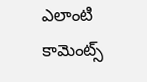ఎలాంటి కామెంట్స్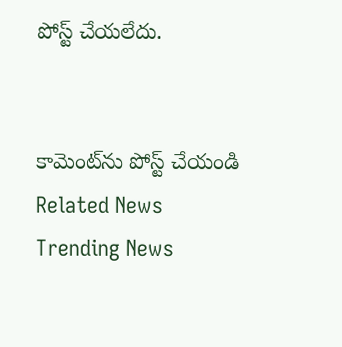పోస్ట్ చేయలేదు.


కామెంట్‌ను పోస్ట్ చేయండి
Related News
Trending News